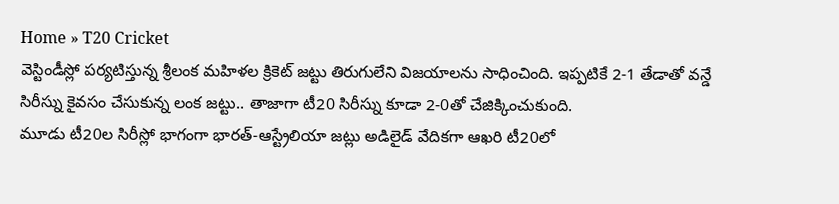Home » T20 Cricket
వెస్టిండీస్లో పర్యటిస్తున్న శ్రీలంక మహిళల క్రికెట్ జట్టు తిరుగులేని విజయాలను సాధించింది. ఇప్పటికే 2-1 తేడాతో వన్డే సిరీస్ను కైవసం చేసుకున్న లంక జట్టు.. తాజాగా టీ20 సిరీస్ను కూడా 2-0తో చేజిక్కించుకుంది.
మూడు టీ20ల సిరీస్లో భాగంగా భారత్-ఆస్ట్రేలియా జట్లు అడిలైడ్ వేదికగా ఆఖరి టీ20లో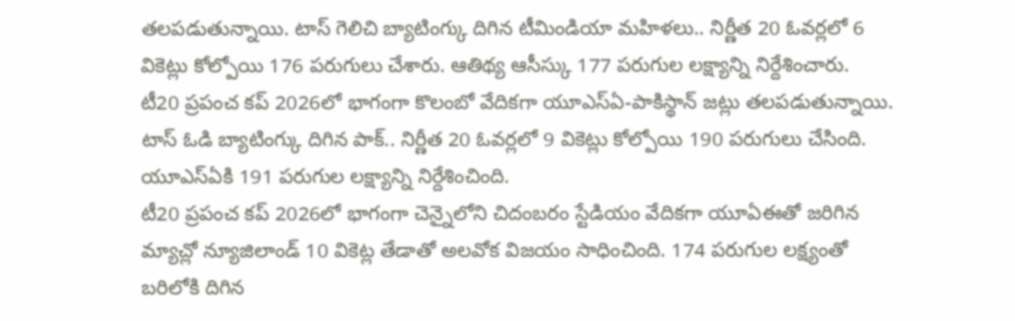తలపడుతున్నాయి. టాస్ గెలిచి బ్యాటింగ్కు దిగిన టీమిండియా మహిళలు.. నిర్ణీత 20 ఓవర్లలో 6 వికెట్లు కోల్పోయి 176 పరుగులు చేశారు. ఆతిథ్య ఆసీస్కు 177 పరుగుల లక్ష్యాన్ని నిర్దేశించారు.
టీ20 ప్రపంచ కప్ 2026లో భాగంగా కొలంబో వేదికగా యూఎస్ఏ-పాకిస్థాన్ జట్లు తలపడుతున్నాయి. టాస్ ఓడి బ్యాటింగ్కు దిగిన పాక్.. నిర్ణీత 20 ఓవర్లలో 9 వికెట్లు కోల్పోయి 190 పరుగులు చేసింది. యూఎస్ఏకి 191 పరుగుల లక్ష్యాన్ని నిర్దేశించింది.
టీ20 ప్రపంచ కప్ 2026లో భాగంగా చెన్నైలోని చిదంబరం స్టేడియం వేదికగా యూఏఈతో జరిగిన మ్యాచ్లో న్యూజిలాండ్ 10 వికెట్ల తేడాతో అలవోక విజయం సాధించింది. 174 పరుగుల లక్ష్యంతో బరిలోకి దిగిన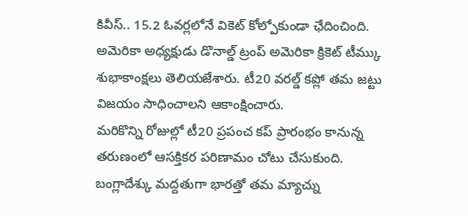కివీస్.. 15.2 ఓవర్లలోనే వికెట్ కోల్పోకుండా ఛేదించింది.
అమెరికా అధ్యక్షుడు డొనాల్డ్ ట్రంప్ అమెరికా క్రికెట్ టీమ్కు శుభాకాంక్షలు తెలియజేశారు. టీ20 వరల్డ్ కప్లో తమ జట్టు విజయం సాధించాలని ఆకాంక్షించారు.
మరికొన్ని రోజుల్లో టీ20 ప్రపంచ కప్ ప్రారంభం కానున్న తరుణంలో ఆసక్తికర పరిణామం చోటు చేసుకుంది. బంగ్లాదేశ్కు మద్దతుగా భారత్తో తమ మ్యాచ్ను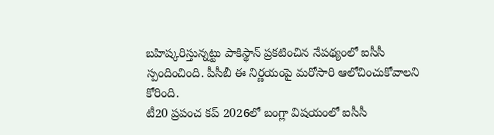బహిష్కరిస్తున్నట్టు పాకిస్థాన్ ప్రకటించిన నేపథ్యంలో ఐసీసీ స్పందించింది. పీసీబీ ఈ నిర్ణయంపై మరోసారి ఆలోచించుకోవాలని కోరింది.
టీ20 ప్రపంచ కప్ 2026లో బంగ్లా విషయంలో ఐసీసీ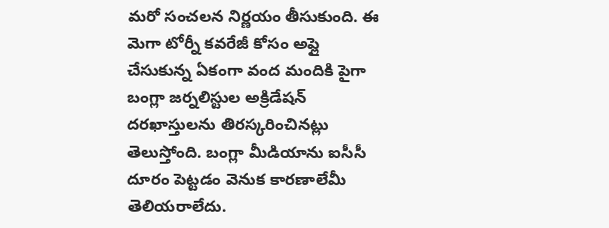మరో సంచలన నిర్ణయం తీసుకుంది. ఈ మెగా టోర్నీ కవరేజీ కోసం అప్లై చేసుకున్న ఏకంగా వంద మందికి పైగా బంగ్లా జర్నలిస్టుల అక్రిడేషన్ దరఖాస్తులను తిరస్కరించినట్లు తెలుస్తోంది. బంగ్లా మీడియాను ఐసీసీ దూరం పెట్టడం వెనుక కారణాలేమీ తెలియరాలేదు.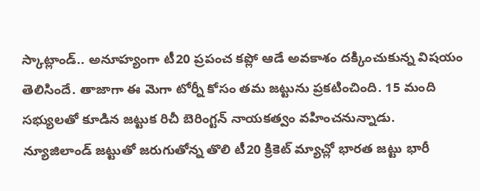స్కాట్లాండ్.. అనూహ్యంగా టీ20 ప్రపంచ కప్లో ఆడే అవకాశం దక్కించుకున్న విషయం తెలిసిందే. తాజాగా ఈ మెగా టోర్నీ కోసం తమ జట్టును ప్రకటించింది. 15 మంది సభ్యులతో కూడిన జట్టుక రిచీ బెరింగ్టన్ నాయకత్వం వహించనున్నాడు.
న్యూజిలాండ్ జట్టుతో జరుగుతోన్న తొలి టీ20 క్రికెట్ మ్యాచ్లో భారత జట్టు భారీ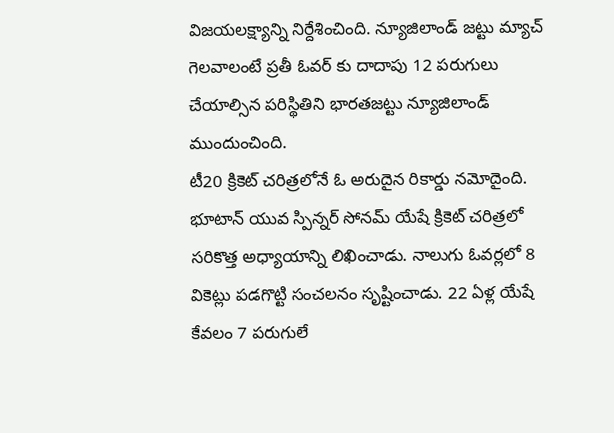విజయలక్ష్యాన్ని నిర్దేశించింది. న్యూజిలాండ్ జట్టు మ్యాచ్ గెలవాలంటే ప్రతీ ఓవర్ కు దాదాపు 12 పరుగులు చేయాల్సిన పరిస్థితిని భారతజట్టు న్యూజిలాండ్ ముందుంచింది.
టీ20 క్రికెట్ చరిత్రలోనే ఓ అరుదైన రికార్డు నమోదైంది. భూటాన్ యువ స్పిన్నర్ సోనమ్ యేషే క్రికెట్ చరిత్రలో సరికొత్త అధ్యాయాన్ని లిఖించాడు. నాలుగు ఓవర్లలో 8 వికెట్లు పడగొట్టి సంచలనం సృష్టించాడు. 22 ఏళ్ల యేషే కేవలం 7 పరుగులే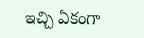ఇచ్చి ఏకంగా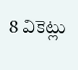8 వికెట్లు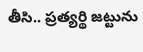తీసి.. ప్రత్యర్థి జట్టును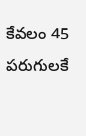కేవలం 45 పరుగులకే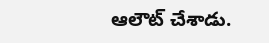ఆలౌట్ చేశాడు.